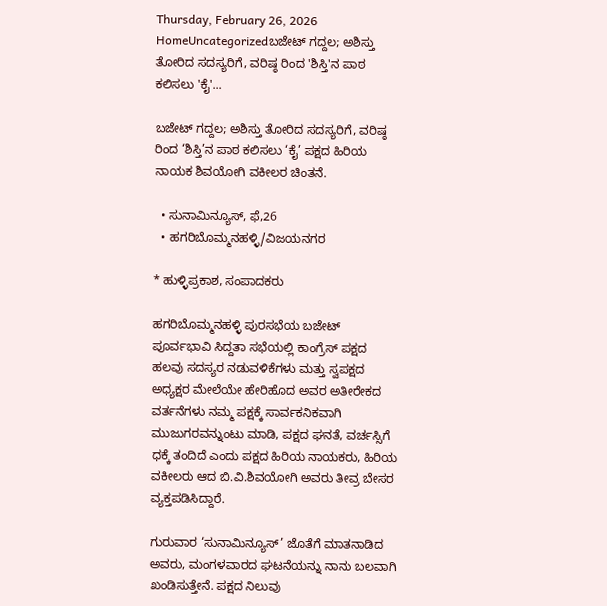Thursday, February 26, 2026
HomeUncategorizedಬಜೇಟ್ ಗದ್ದಲ; ಅಶಿಸ್ತು ತೋರಿದ ಸದಸ್ಯರಿಗೆ, ವರಿಷ್ಠ ರಿಂದ 'ಶಿಸ್ತಿ'ನ ಪಾಠ ಕಲಿಸಲು 'ಕೈ'...

ಬಜೇಟ್ ಗದ್ದಲ; ಅಶಿಸ್ತು ತೋರಿದ ಸದಸ್ಯರಿಗೆ, ವರಿಷ್ಠ ರಿಂದ ‘ಶಿಸ್ತಿ’ನ ಪಾಠ ಕಲಿಸಲು ‘ಕೈ’ ಪಕ್ಷದ ಹಿರಿಯ ನಾಯಕ ಶಿವಯೋಗಿ ವಕೀಲರ ಚಿಂತನೆ.

  • ಸುನಾಮಿನ್ಯೂಸ್, ಫೆ,26
  • ಹಗರಿಬೊಮ್ಮನಹಳ್ಳಿ/ವಿಜಯನಗರ

* ಹುಳ್ಳಿಪ್ರಕಾಶ, ಸಂಪಾದಕರು

ಹಗರಿಬೊಮ್ಮನಹಳ್ಳಿ ಪುರಸಭೆಯ ಬಜೇಟ್ ಪೂರ್ವಭಾವಿ ಸಿದ್ದತಾ ಸಭೆಯಲ್ಲಿ ಕಾಂಗ್ರೆಸ್ ಪಕ್ಷದ ಹಲವು ಸದಸ್ಯರ ನಡುವಳಿಕೆಗಳು ಮತ್ತು ಸ್ವಪಕ್ಷದ ಅಧ್ಯಕ್ಷರ ಮೇಲೆಯೇ ಹೇರಿಹೊದ ಅವರ ಅತೀರೇಕದ ವರ್ತನೆಗಳು ನಮ್ಮ ಪಕ್ಷಕ್ಕೆ ಸಾರ್ವಕನಿಕವಾಗಿ ಮುಜುಗರವನ್ನುಂಟು ಮಾಡಿ, ಪಕ್ಷದ ಘನತೆ, ವರ್ಚಸ್ಸಿಗೆ ಧಕ್ಕೆ ತಂದಿದೆ ಎಂದು ಪಕ್ಷದ ಹಿರಿಯ ನಾಯಕರು, ಹಿರಿಯ ವಕೀಲರು ಆದ ಬಿ.ವಿ.ಶಿವಯೋಗಿ ಅವರು ತೀವ್ರ ಬೇಸರ ವ್ಯಕ್ತಪಡಿಸಿದ್ದಾರೆ.

ಗುರುವಾರ ‘ಸುನಾಮಿನ್ಯೂಸ್’ ಜೊತೆಗೆ ಮಾತನಾಡಿದ ಅವರು, ಮಂಗಳವಾರದ ಘಟನೆಯನ್ನು ನಾನು ಬಲವಾಗಿ ಖಂಡಿಸುತ್ತೇನೆ. ಪಕ್ಷದ ನಿಲುವು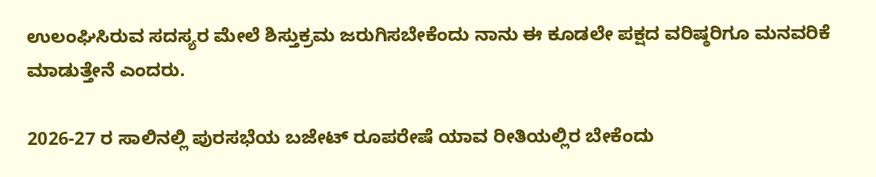ಉಲಂಘಿಸಿರುವ ಸದಸ್ಯರ ಮೇಲೆ ಶಿಸ್ತುಕ್ರಮ ಜರುಗಿಸಬೇಕೆಂದು ನಾನು ಈ ಕೂಡಲೇ ಪಕ್ಷದ ವರಿಷ್ಠರಿಗೂ ಮನವರಿಕೆ ಮಾಡುತ್ತೇನೆ ಎಂದರು.

2026-27 ರ ಸಾಲಿನಲ್ಲಿ ಪುರಸಭೆಯ ಬಜೇಟ್ ರೂಪರೇಷೆ ಯಾವ ರೀತಿಯಲ್ಲಿರ ಬೇಕೆಂದು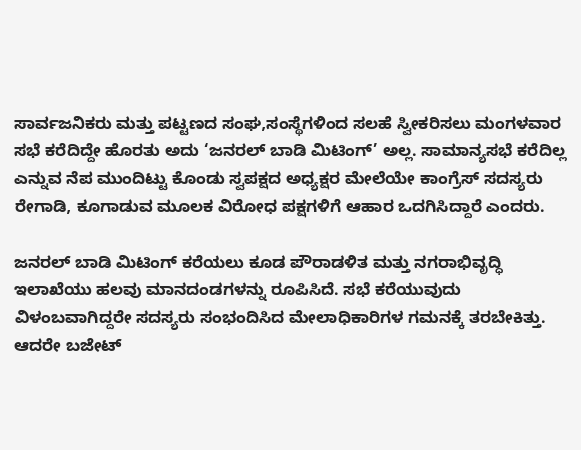ಸಾರ್ವಜನಿಕರು ಮತ್ತು ಪಟ್ಟಣದ ಸಂಘ,ಸಂಸ್ಥೆಗಳಿಂದ ಸಲಹೆ ಸ್ವೀಕರಿಸಲು ಮಂಗಳವಾರ ಸಭೆ ಕರೆದಿದ್ದೇ ಹೊರತು ಅದು ‘ಜನರಲ್ ಬಾಡಿ ಮಿಟಿಂಗ್’ ಅಲ್ಲ. ಸಾಮಾನ್ಯಸಭೆ ಕರೆದಿಲ್ಲ ಎನ್ನುವ ನೆಪ ಮುಂದಿಟ್ಟು ಕೊಂಡು ಸ್ವಪಕ್ಷದ ಅಧ್ಯಕ್ಷರ ಮೇಲೆಯೇ ಕಾಂಗ್ರೆಸ್ ಸದಸ್ಯರು ರೇಗಾಡಿ, ಕೂಗಾಡುವ ಮೂಲಕ ವಿರೋಧ ಪಕ್ಷಗಳಿಗೆ ಆಹಾರ ಒದಗಿಸಿದ್ದಾರೆ ಎಂದರು.

ಜನರಲ್ ಬಾಡಿ ಮಿಟಿಂಗ್ ಕರೆಯಲು ಕೂಡ ಪೌರಾಡಳಿತ ಮತ್ತು ನಗರಾಭಿವೃದ್ಧಿ ಇಲಾಖೆಯು ಹಲವು ಮಾನದಂಡಗಳನ್ನು ರೂಪಿಸಿದೆ. ಸಭೆ ಕರೆಯುವುದು ವಿಳಂಬವಾಗಿದ್ದರೇ ಸದಸ್ಯರು ಸಂಭಂದಿಸಿದ ಮೇಲಾಧಿಕಾರಿಗಳ ಗಮನಕ್ಕೆ ತರಬೇಕಿತ್ತು. ಆದರೇ ಬಜೇಟ್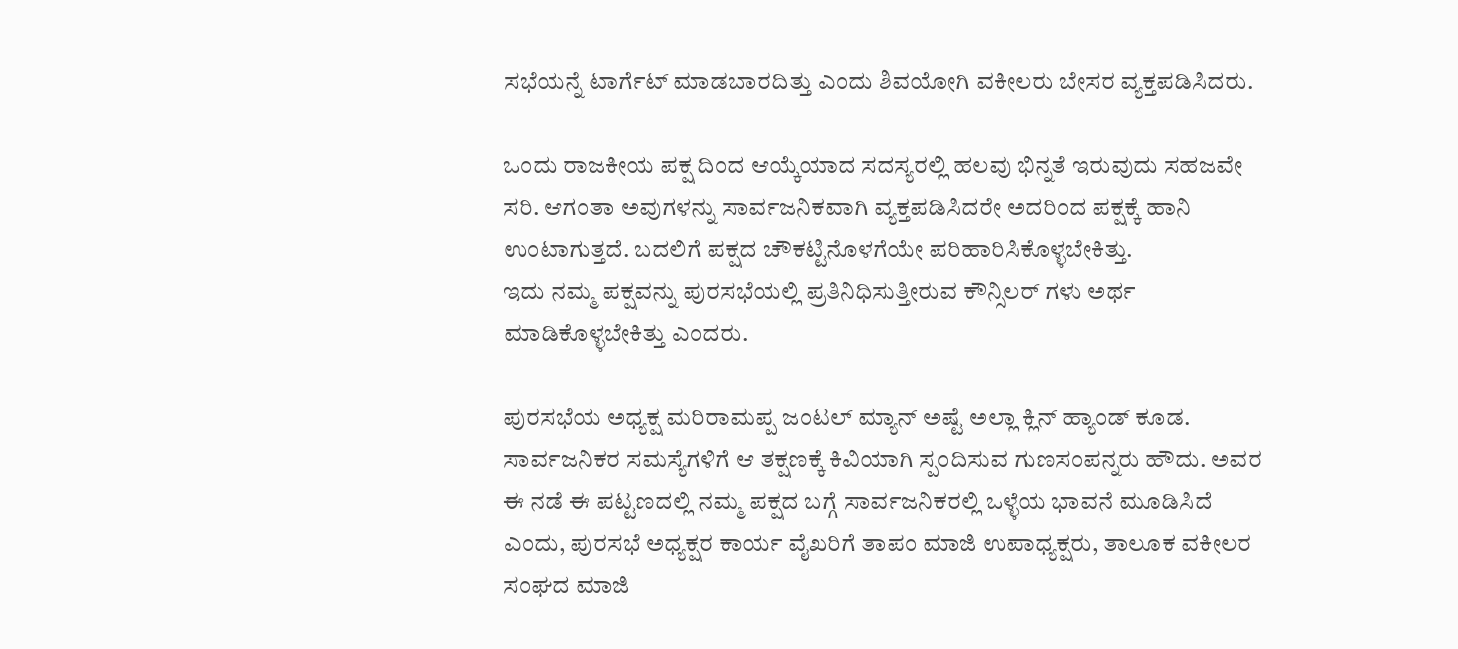ಸಭೆಯನ್ನೆ ಟಾರ್ಗೆಟ್ ಮಾಡಬಾರದಿತ್ತು ಎಂದು ಶಿವಯೋಗಿ ವಕೀಲರು ಬೇಸರ ವ್ಯಕ್ತಪಡಿಸಿದರು.

ಒಂದು ರಾಜಕೀಯ ಪಕ್ಷ ದಿಂದ ಆಯ್ಕೆಯಾದ ಸದಸ್ಯರಲ್ಲಿ ಹಲವು ಭಿನ್ನತೆ ಇರುವುದು ಸಹಜವೇ ಸರಿ. ಆಗಂತಾ ಅವುಗಳನ್ನು ಸಾರ್ವಜನಿಕವಾಗಿ ವ್ಯಕ್ತಪಡಿಸಿದರೇ ಅದರಿಂದ ಪಕ್ಷಕ್ಕೆ ಹಾನಿ ಉಂಟಾಗುತ್ತದೆ. ಬದಲಿಗೆ ಪಕ್ಷದ ಚೌಕಟ್ಟಿನೊಳಗೆಯೇ ಪರಿಹಾರಿಸಿಕೊಳ್ಳಬೇಕಿತ್ತು.
ಇದು ನಮ್ಮ ಪಕ್ಷವನ್ನು ಪುರಸಭೆಯಲ್ಲಿ ಪ್ರತಿನಿಧಿಸುತ್ತೀರುವ ಕೌನ್ಸಿಲರ್ ಗಳು ಅರ್ಥ ಮಾಡಿಕೊಳ್ಳಬೇಕಿತ್ತು ಎಂದರು.

ಪುರಸಭೆಯ ಅಧ್ಯಕ್ಷ ಮರಿರಾಮಪ್ಪ ಜಂಟಲ್ ಮ್ಯಾನ್ ಅಷ್ಟೆ ಅಲ್ಲಾ ಕ್ಲಿನ್ ಹ್ಯಾಂಡ್ ಕೂಡ. ಸಾರ್ವಜನಿಕರ ಸಮಸ್ಯೆಗಳಿಗೆ ಆ ತಕ್ಷಣಕ್ಕೆ ಕಿವಿಯಾಗಿ ಸ್ಪಂದಿಸುವ ಗುಣಸಂಪನ್ನರು ಹೌದು. ಅವರ ಈ ನಡೆ ಈ ಪಟ್ಟಣದಲ್ಲಿ ನಮ್ಮ ಪಕ್ಷದ ಬಗ್ಗೆ ಸಾರ್ವಜನಿಕರಲ್ಲಿ ಒಳ್ಳೆಯ ಭಾವನೆ ಮೂಡಿಸಿದೆ ಎಂದು, ಪುರಸಭೆ ಅಧ್ಯಕ್ಷರ ಕಾರ್ಯ ವೈಖರಿಗೆ ತಾಪಂ ಮಾಜಿ ಉಪಾಧ್ಯಕ್ಷರು, ತಾಲೂಕ ವಕೀಲರ ಸಂಘದ ಮಾಜಿ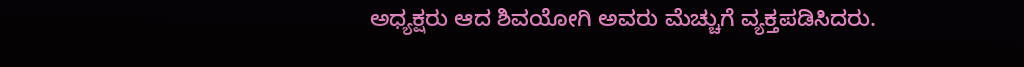ಅಧ್ಯಕ್ಷರು ಆದ ಶಿವಯೋಗಿ ಅವರು ಮೆಚ್ಚುಗೆ ವ್ಯಕ್ತಪಡಿಸಿದರು.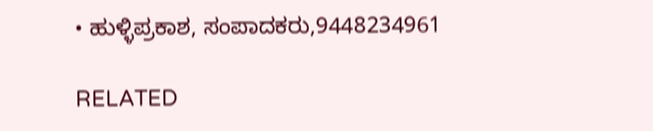• ಹುಳ್ಳಿಪ್ರಕಾಶ, ಸಂಪಾದಕರು,9448234961

RELATED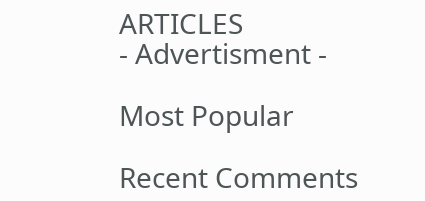ARTICLES
- Advertisment -

Most Popular

Recent Comments